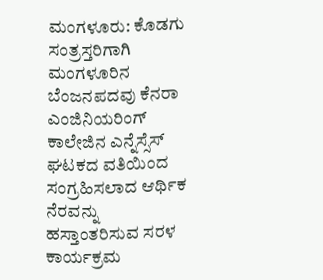ಮಂಗಳೂರು: ಕೊಡಗು ಸಂತ್ರಸ್ತರಿಗಾಗಿ ಮಂಗಳೂರಿನ ಬೆಂಜನಪದವು ಕೆನರಾ ಎಂಜಿನಿಯರಿಂಗ್ ಕಾಲೇಜಿನ ಎನ್ನೆಸ್ಸೆಸ್ ಘಟಕದ ವತಿಯಿಂದ ಸಂಗ್ರಹಿಸಲಾದ ಆರ್ಥಿಕ ನೆರವನ್ನು ಹಸ್ತಾಂತರಿಸುವ ಸರಳ ಕಾರ್ಯಕ್ರಮ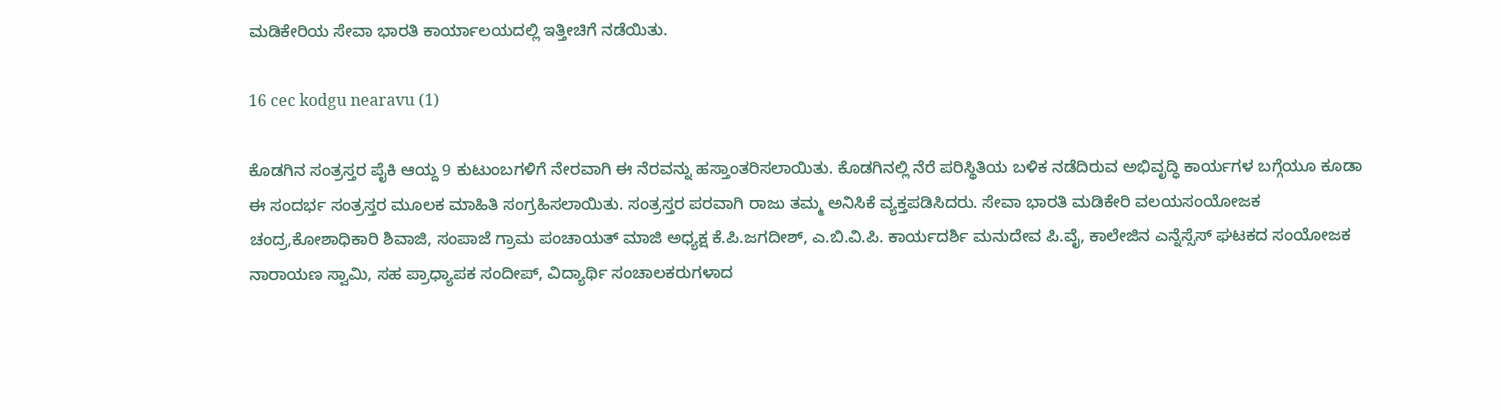ಮಡಿಕೇರಿಯ ಸೇವಾ ಭಾರತಿ ಕಾರ್ಯಾಲಯದಲ್ಲಿ ಇತ್ತೀಚಿಗೆ ನಡೆಯಿತು.

16 cec kodgu nearavu (1)

ಕೊಡಗಿನ ಸಂತ್ರಸ್ತರ ಪೈಕಿ ಆಯ್ದ 9 ಕುಟುಂಬಗಳಿಗೆ ನೇರವಾಗಿ ಈ ನೆರವನ್ನು ಹಸ್ತಾಂತರಿಸಲಾಯಿತು. ಕೊಡಗಿನಲ್ಲಿ ನೆರೆ ಪರಿಸ್ಥಿತಿಯ ಬಳಿಕ ನಡೆದಿರುವ ಅಭಿವೃದ್ಧಿ ಕಾರ್ಯಗಳ ಬಗ್ಗೆಯೂ ಕೂಡಾ ಈ ಸಂದರ್ಭ ಸಂತ್ರಸ್ತರ ಮೂಲಕ ಮಾಹಿತಿ ಸಂಗ್ರಹಿಸಲಾಯಿತು. ಸಂತ್ರಸ್ತರ ಪರವಾಗಿ ರಾಜು ತಮ್ಮ ಅನಿಸಿಕೆ ವ್ಯಕ್ತಪಡಿಸಿದರು. ಸೇವಾ ಭಾರತಿ ಮಡಿಕೇರಿ ವಲಯಸಂಯೋಜಕ ಚಂದ್ರ,ಕೋಶಾಧಿಕಾರಿ ಶಿವಾಜಿ, ಸಂಪಾಜೆ ಗ್ರಾಮ ಪಂಚಾಯತ್ ಮಾಜಿ ಅಧ್ಯಕ್ಷ ಕೆ.ಪಿ.ಜಗದೀಶ್, ಎ.ಬಿ.ವಿ.ಪಿ. ಕಾರ್ಯದರ್ಶಿ ಮನುದೇವ ಪಿ.ವೈ, ಕಾಲೇಜಿನ ಎನ್ನೆಸ್ಸೆಸ್ ಘಟಕದ ಸಂಯೋಜಕ ನಾರಾಯಣ ಸ್ವಾಮಿ, ಸಹ ಪ್ರಾಧ್ಯಾಪಕ ಸಂದೀಪ್, ವಿದ್ಯಾರ್ಥಿ ಸಂಚಾಲಕರುಗಳಾದ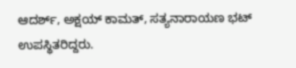ಆದರ್ಶ್, ಅಕ್ಷಯ್ ಕಾಮತ್, ಸತ್ಯನಾರಾಯಣ ಭಟ್ ಉಪಸ್ಥಿತರಿದ್ದರು.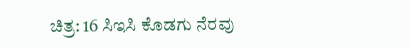ಚಿತ್ರ: 16 ಸಿಇಸಿ ಕೊಡಗು ನೆರವು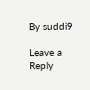By suddi9

Leave a Reply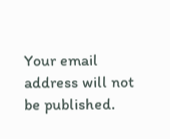Your email address will not be published.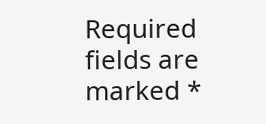Required fields are marked *